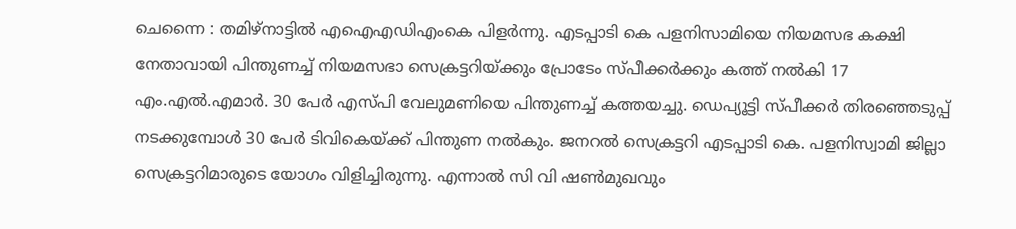ചെന്നൈ : തമിഴ്നാട്ടിൽ എഐഎഡിഎംകെ പിളർന്നു. എടപ്പാടി കെ പളനിസാമിയെ നിയമസഭ കക്ഷി നേതാവായി പിന്തുണച്ച് നിയമസഭാ സെക്രട്ടറിയ്ക്കും പ്രോടേം സ്പീക്കർക്കും കത്ത് നൽകി 17 എം.എൽ.എമാർ. 30 പേർ എസ്പി വേലുമണിയെ പിന്തുണച്ച് കത്തയച്ചു. ഡെപ്യൂട്ടി സ്പീക്കർ തിരഞ്ഞെടുപ്പ് നടക്കുമ്പോൾ 30 പേർ ടിവികെയ്ക്ക് പിന്തുണ നൽകും. ജനറൽ സെക്രട്ടറി എടപ്പാടി കെ. പളനിസ്വാമി ജില്ലാ സെക്രട്ടറിമാരുടെ യോഗം വിളിച്ചിരുന്നു. എന്നാൽ സി വി ഷൺമുഖവും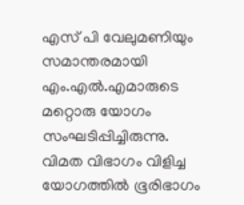എസ് പി വേലുമണിയും സമാന്തരമായി എം.എൽ.എമാരുടെ മറ്റൊരു യോഗം സംഘടിപ്പിച്ചിരുന്നു.
വിമത വിഭാഗം വിളിച്ച യോഗത്തിൽ ഭൂരിഭാഗം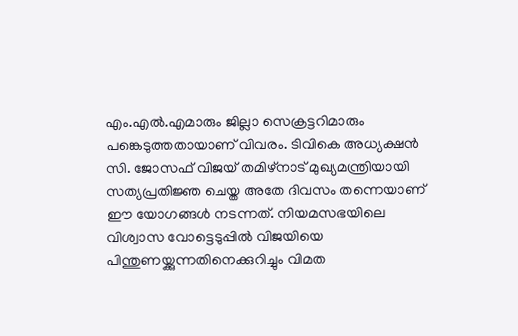എം.എൽ.എമാരും ജില്ലാ സെക്രട്ടറിമാരും പങ്കെടുത്തതായാണ് വിവരം. ടിവികെ അധ്യക്ഷൻ സി. ജോസഫ് വിജയ് തമിഴ്നാട് മുഖ്യമന്ത്രിയായി സത്യപ്രതിജ്ഞ ചെയ്ത അതേ ദിവസം തന്നെയാണ് ഈ യോഗങ്ങൾ നടന്നത്. നിയമസഭയിലെ വിശ്വാസ വോട്ടെടുപ്പിൽ വിജയിയെ പിന്തുണയ്ക്കുന്നതിനെക്കുറിച്ചും വിമത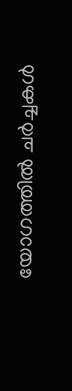യോഗത്തിൽ ചർച്ചകൾ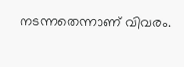നടന്നതെന്നാണ് വിവരം.